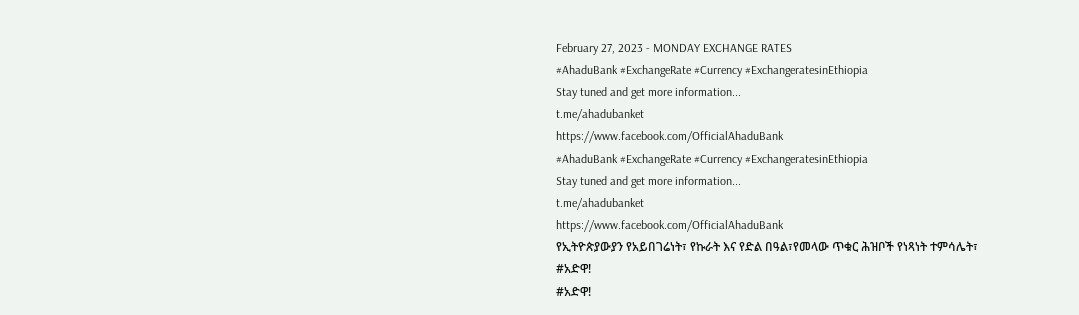February 27, 2023 - MONDAY EXCHANGE RATES
#AhaduBank #ExchangeRate #Currency #ExchangeratesinEthiopia
Stay tuned and get more information...
t.me/ahadubanket
https://www.facebook.com/OfficialAhaduBank
#AhaduBank #ExchangeRate #Currency #ExchangeratesinEthiopia
Stay tuned and get more information...
t.me/ahadubanket
https://www.facebook.com/OfficialAhaduBank
የኢትዮጵያውያን የአይበገሬነት፣ የኩራት እና የድል በዓል፣የመላው ጥቁር ሕዝቦች የነጻነት ተምሳሌት፣
#አድዋ!
#አድዋ!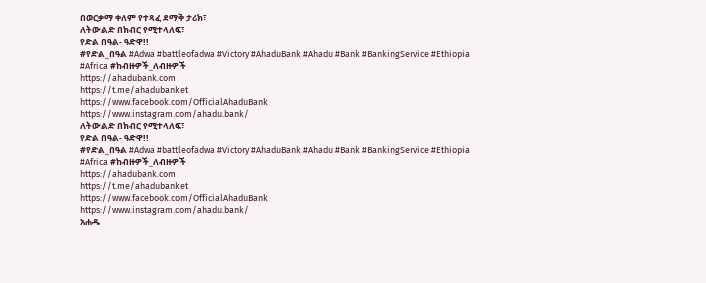በወርቃማ ቀለም የተጻፈ ደማቅ ታሪክ፣
ለትውልድ በክብር የሚተላለፍ፣
የድል በዓል- ዓድዋ!!
#የድል_በዓል #Adwa #battleofadwa #Victory #AhaduBank #Ahadu #Bank #BankingService #Ethiopia #Africa #ከብዙዎች_ለብዙዎች
https://ahadubank.com
https://t.me/ahadubanket
https://www.facebook.com/OfficialAhaduBank
https://www.instagram.com/ahadu.bank/
ለትውልድ በክብር የሚተላለፍ፣
የድል በዓል- ዓድዋ!!
#የድል_በዓል #Adwa #battleofadwa #Victory #AhaduBank #Ahadu #Bank #BankingService #Ethiopia #Africa #ከብዙዎች_ለብዙዎች
https://ahadubank.com
https://t.me/ahadubanket
https://www.facebook.com/OfficialAhaduBank
https://www.instagram.com/ahadu.bank/
አሐዱ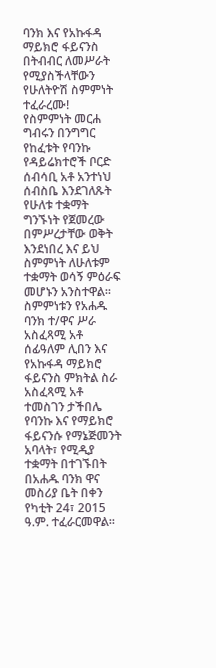ባንክ እና የአኩፋዳ ማይክሮ ፋይናንስ በትብብር ለመሥራት የሚያስችላቸውን የሁለትዮሽ ስምምነት ተፈራረሙ!
የስምምነት መርሐ ግብሩን በንግግር የከፈቱት የባንኩ የዳይሬክተሮች ቦርድ ሰብሳቢ አቶ አንተነህ ሰብስቤ እንደገለጹት የሁለቱ ተቋማት ግንኙነት የጀመረው በምሥረታቸው ወቅት እንደነበረ እና ይህ ስምምነት ለሁለቱም ተቋማት ወሳኝ ምዕራፍ መሆኑን አንስተዋል።
ስምምነቱን የአሐዱ ባንክ ተ/ዋና ሥራ አስፈጻሚ አቶ ሰፊዓለም ሊበን እና የአኩፋዳ ማይክሮ ፋይናንስ ምክትል ስራ አስፈጻሚ አቶ ተመስገን ታችበሌ የባንኩ እና የማይክሮ ፋይናንሱ የማኔጅመንት አባላት፣ የሚዲያ ተቋማት በተገኙበት በአሐዱ ባንክ ዋና መስሪያ ቤት በቀን የካቲት 24፣ 2015 ዓ.ም. ተፈራርመዋል።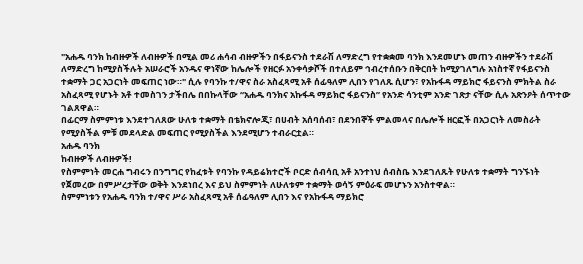"አሐዱ ባንክ ከብዙዎች ለብዙዎች በሚል መሪ ሐሳብ ብዙዎችን በፋይናንስ ተደራሽ ለማድረግ የተቋቋመ ባንክ እንደመሆኑ መጠን ብዙዎችን ተደራሽ ለማድረግ ከሚያስችሉት አሠራሮች አንዱና ዋነኛው ከሌሎች የዘርፉ አንቀሳቃሾች በተለይም ኅብረተሰቡን በቅርበት ከሚያገለግሉ አነስተኛ የፋይናንስ ተቋማት ጋር አጋርነት መፍጠር ነው።" ሲሉ የባንኩ ተ/ዋና ስራ አስፈጻሚ አቶ ሰፊዓለም ሊበን የገለጹ ሲሆን፣ የአኩፋዳ ማይክሮ ፋይናንስ ምክትል ስራ አስፈጻሚ የሆኑት አቶ ተመስገን ታችበሌ በበኩላቸው “አሐዱ ባንክና አኩፋዳ ማይክሮ ፋይናንስ” የአንድ ሳንቲም አንድ ገጽታ ናቸው ሲሉ አጽንዖት ሰጥተው ገልጸዋል።
በፊርማ ስምምነቱ እንደተገለጸው ሁለቱ ተቋማት በቴክኖሎጂ፣ በሀብት አሰባሰብ፣ በደንበኞች ምልመላና በሌሎች ዘርፎች በአጋርነት ለመስራት የሚያስችል ምቹ መደላድል መፍጠር የሚያስችል እንደሚሆን ተብራርቷል።
አሐዱ ባንክ
ከብዙዎች ለብዙዎች!
የስምምነት መርሐ ግብሩን በንግግር የከፈቱት የባንኩ የዳይሬክተሮች ቦርድ ሰብሳቢ አቶ አንተነህ ሰብስቤ እንደገለጹት የሁለቱ ተቋማት ግንኙነት የጀመረው በምሥረታቸው ወቅት እንደነበረ እና ይህ ስምምነት ለሁለቱም ተቋማት ወሳኝ ምዕራፍ መሆኑን አንስተዋል።
ስምምነቱን የአሐዱ ባንክ ተ/ዋና ሥራ አስፈጻሚ አቶ ሰፊዓለም ሊበን እና የአኩፋዳ ማይክሮ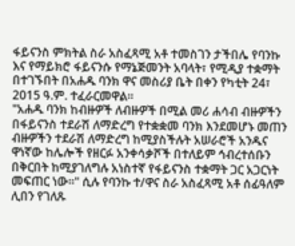ፋይናንስ ምክትል ስራ አስፈጻሚ አቶ ተመስገን ታችበሌ የባንኩ እና የማይክሮ ፋይናንሱ የማኔጅመንት አባላት፣ የሚዲያ ተቋማት በተገኙበት በአሐዱ ባንክ ዋና መስሪያ ቤት በቀን የካቲት 24፣ 2015 ዓ.ም. ተፈራርመዋል።
"አሐዱ ባንክ ከብዙዎች ለብዙዎች በሚል መሪ ሐሳብ ብዙዎችን በፋይናንስ ተደራሽ ለማድረግ የተቋቋመ ባንክ እንደመሆኑ መጠን ብዙዎችን ተደራሽ ለማድረግ ከሚያስችሉት አሠራሮች አንዱና ዋነኛው ከሌሎች የዘርፉ አንቀሳቃሾች በተለይም ኅብረተሰቡን በቅርበት ከሚያገለግሉ አነስተኛ የፋይናንስ ተቋማት ጋር አጋርነት መፍጠር ነው።" ሲሉ የባንኩ ተ/ዋና ስራ አስፈጻሚ አቶ ሰፊዓለም ሊበን የገለጹ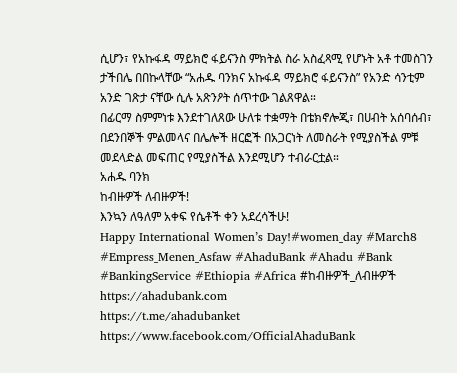ሲሆን፣ የአኩፋዳ ማይክሮ ፋይናንስ ምክትል ስራ አስፈጻሚ የሆኑት አቶ ተመስገን ታችበሌ በበኩላቸው “አሐዱ ባንክና አኩፋዳ ማይክሮ ፋይናንስ” የአንድ ሳንቲም አንድ ገጽታ ናቸው ሲሉ አጽንዖት ሰጥተው ገልጸዋል።
በፊርማ ስምምነቱ እንደተገለጸው ሁለቱ ተቋማት በቴክኖሎጂ፣ በሀብት አሰባሰብ፣ በደንበኞች ምልመላና በሌሎች ዘርፎች በአጋርነት ለመስራት የሚያስችል ምቹ መደላድል መፍጠር የሚያስችል እንደሚሆን ተብራርቷል።
አሐዱ ባንክ
ከብዙዎች ለብዙዎች!
እንኳን ለዓለም አቀፍ የሴቶች ቀን አደረሳችሁ!
Happy International Women’s Day!#women_day #March8 #Empress_Menen_Asfaw #AhaduBank #Ahadu #Bank #BankingService #Ethiopia #Africa #ከብዙዎች_ለብዙዎች
https://ahadubank.com
https://t.me/ahadubanket
https://www.facebook.com/OfficialAhaduBank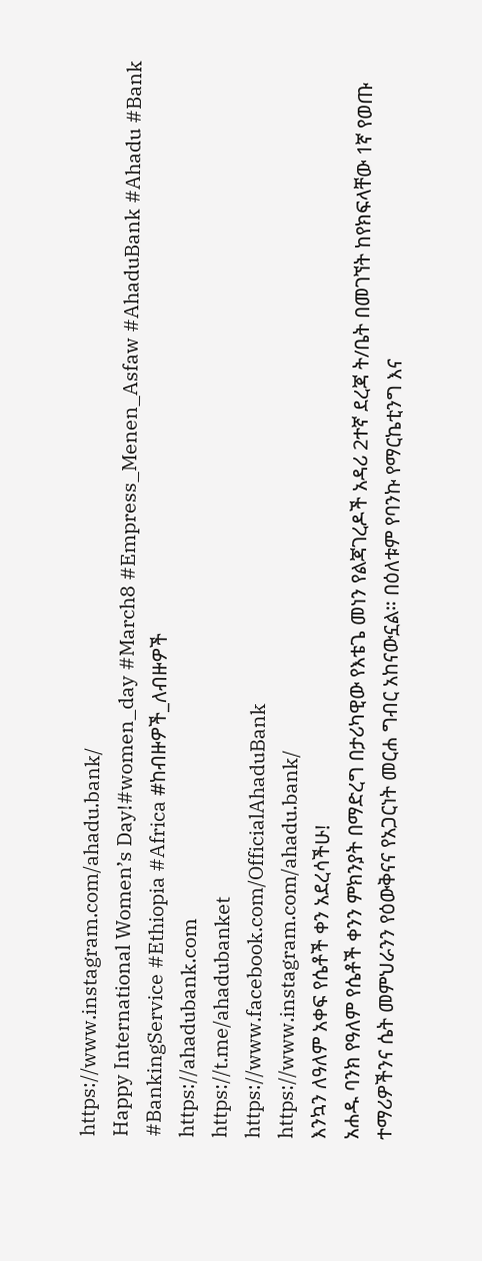https://www.instagram.com/ahadu.bank/
Happy International Women’s Day!#women_day #March8 #Empress_Menen_Asfaw #AhaduBank #Ahadu #Bank #BankingService #Ethiopia #Africa #ከብዙዎች_ለብዙዎች
https://ahadubank.com
https://t.me/ahadubanket
https://www.facebook.com/OfficialAhaduBank
https://www.instagram.com/ahadu.bank/
እንኳን ለዓለም አቀፍ የሴቶች ቀን አደረሳችሁ!
አሐዱ ባንክ የዓለም የሴቶች ቀንን ምክንያት በማድረግ በታሪካዊው የእቴጌ መነን የልጃገረዶች አዳሪ 2ተኛ ደረጃ ት/ቤት በመገኘት ከየክፍላቸው 1ኛ የወጡ ተማሪዎችንና ሴት መምህራንን የዕውቅናና የአጋርነት መርሐ ግብር አከናውኗል። በዕለቱም የባንኩ የማርኬቲንግ እና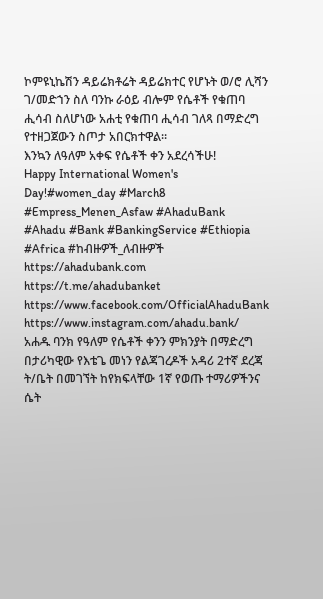ኮምዩኒኬሽን ዳይሬክቶሬት ዳይሬክተር የሆኑት ወ/ሮ ሊሻን ገ/መድኀን ስለ ባንኩ ራዕይ ብሎም የሴቶች የቁጠባ ሒሳብ ስለሆነው አሐቲ የቁጠባ ሒሳብ ገለጻ በማድረግ የተዘጋጀውን ስጦታ አበርክተዋል።
እንኳን ለዓለም አቀፍ የሴቶች ቀን አደረሳችሁ!
Happy International Women's Day!#women_day #March8 #Empress_Menen_Asfaw #AhaduBank #Ahadu #Bank #BankingService #Ethiopia #Africa #ከብዙዎች_ለብዙዎች
https://ahadubank.com
https://t.me/ahadubanket
https://www.facebook.com/OfficialAhaduBank
https://www.instagram.com/ahadu.bank/
አሐዱ ባንክ የዓለም የሴቶች ቀንን ምክንያት በማድረግ በታሪካዊው የእቴጌ መነን የልጃገረዶች አዳሪ 2ተኛ ደረጃ ት/ቤት በመገኘት ከየክፍላቸው 1ኛ የወጡ ተማሪዎችንና ሴት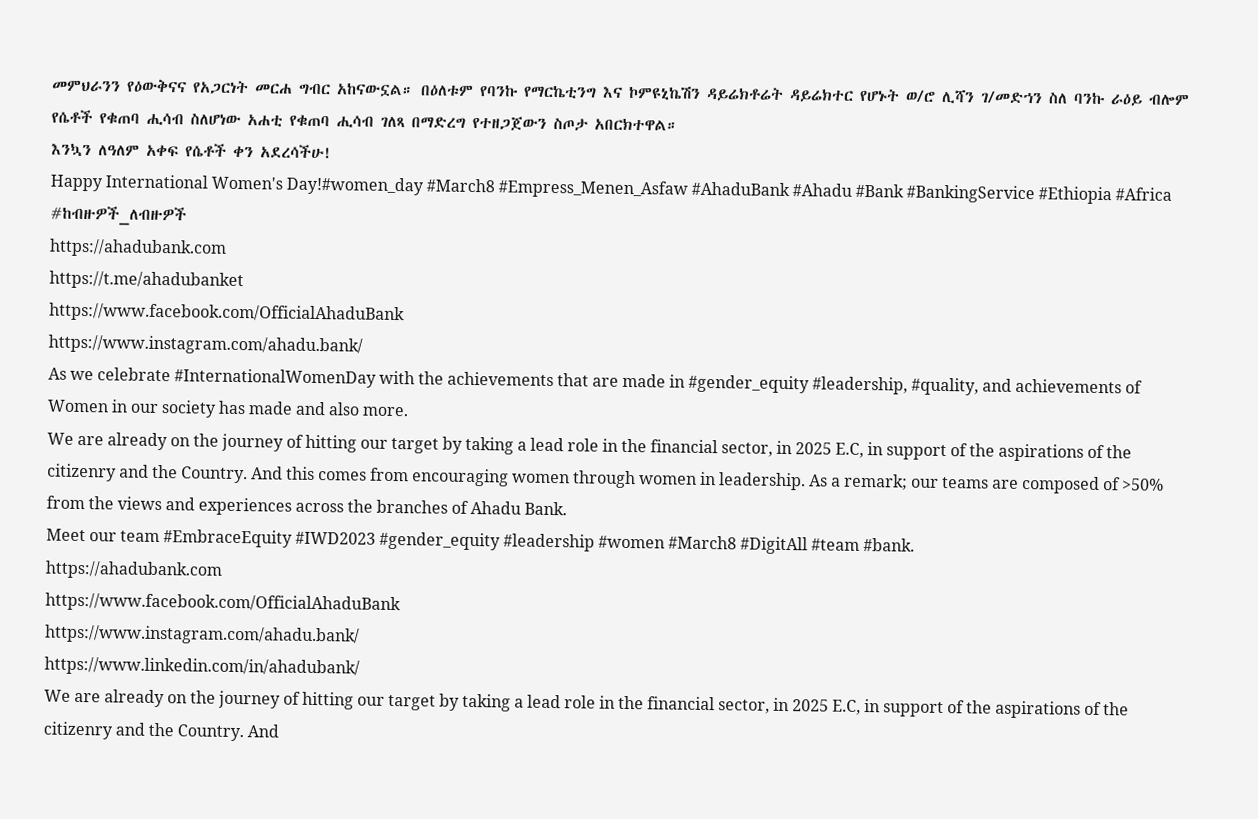መምህራንን የዕውቅናና የአጋርነት መርሐ ግብር አከናውኗል። በዕለቱም የባንኩ የማርኬቲንግ እና ኮምዩኒኬሽን ዳይሬክቶሬት ዳይሬክተር የሆኑት ወ/ሮ ሊሻን ገ/መድኀን ስለ ባንኩ ራዕይ ብሎም የሴቶች የቁጠባ ሒሳብ ስለሆነው አሐቲ የቁጠባ ሒሳብ ገለጻ በማድረግ የተዘጋጀውን ስጦታ አበርክተዋል።
እንኳን ለዓለም አቀፍ የሴቶች ቀን አደረሳችሁ!
Happy International Women's Day!#women_day #March8 #Empress_Menen_Asfaw #AhaduBank #Ahadu #Bank #BankingService #Ethiopia #Africa #ከብዙዎች_ለብዙዎች
https://ahadubank.com
https://t.me/ahadubanket
https://www.facebook.com/OfficialAhaduBank
https://www.instagram.com/ahadu.bank/
As we celebrate #InternationalWomenDay with the achievements that are made in #gender_equity #leadership, #quality, and achievements of Women in our society has made and also more.
We are already on the journey of hitting our target by taking a lead role in the financial sector, in 2025 E.C, in support of the aspirations of the citizenry and the Country. And this comes from encouraging women through women in leadership. As a remark; our teams are composed of >50% from the views and experiences across the branches of Ahadu Bank.
Meet our team #EmbraceEquity #IWD2023 #gender_equity #leadership #women #March8 #DigitAll #team #bank.
https://ahadubank.com
https://www.facebook.com/OfficialAhaduBank
https://www.instagram.com/ahadu.bank/
https://www.linkedin.com/in/ahadubank/
We are already on the journey of hitting our target by taking a lead role in the financial sector, in 2025 E.C, in support of the aspirations of the citizenry and the Country. And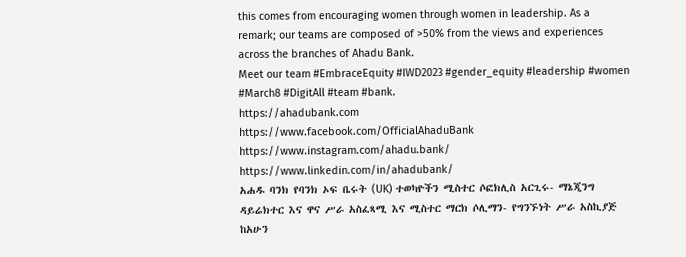this comes from encouraging women through women in leadership. As a remark; our teams are composed of >50% from the views and experiences across the branches of Ahadu Bank.
Meet our team #EmbraceEquity #IWD2023 #gender_equity #leadership #women #March8 #DigitAll #team #bank.
https://ahadubank.com
https://www.facebook.com/OfficialAhaduBank
https://www.instagram.com/ahadu.bank/
https://www.linkedin.com/in/ahadubank/
አሐዱ ባንክ የባንክ ኦፍ ቤሩት (UK) ተወካዮችን ሚስተር ሶፎክሊስ አርጊሩ- ማኔጂንግ ዳይሬክተር እና ዋና ሥራ አስፈጻሚ እና ሚስተር ማርክ ሶሊማን- የግንኙነት ሥራ አስኪያጅ ከአሁን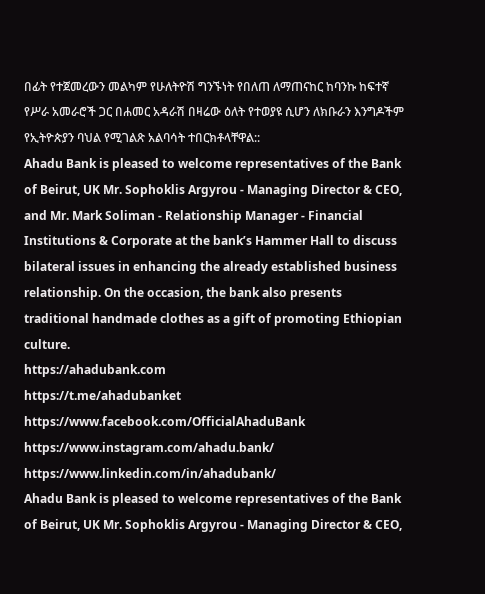በፊት የተጀመረውን መልካም የሁለትዮሽ ግንኙነት የበለጠ ለማጠናከር ከባንኩ ከፍተኛ የሥራ አመራሮች ጋር በሐመር አዳራሽ በዛሬው ዕለት የተወያዩ ሲሆን ለክቡራን እንግዶችም የኢትዮጵያን ባህል የሚገልጽ አልባሳት ተበርክቶላቸዋል::
Ahadu Bank is pleased to welcome representatives of the Bank of Beirut, UK Mr. Sophoklis Argyrou - Managing Director & CEO, and Mr. Mark Soliman - Relationship Manager - Financial Institutions & Corporate at the bank’s Hammer Hall to discuss bilateral issues in enhancing the already established business relationship. On the occasion, the bank also presents traditional handmade clothes as a gift of promoting Ethiopian culture.
https://ahadubank.com
https://t.me/ahadubanket
https://www.facebook.com/OfficialAhaduBank
https://www.instagram.com/ahadu.bank/
https://www.linkedin.com/in/ahadubank/
Ahadu Bank is pleased to welcome representatives of the Bank of Beirut, UK Mr. Sophoklis Argyrou - Managing Director & CEO,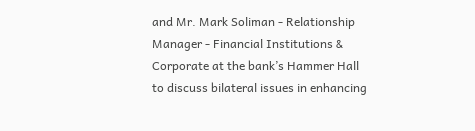and Mr. Mark Soliman - Relationship Manager - Financial Institutions & Corporate at the bank’s Hammer Hall to discuss bilateral issues in enhancing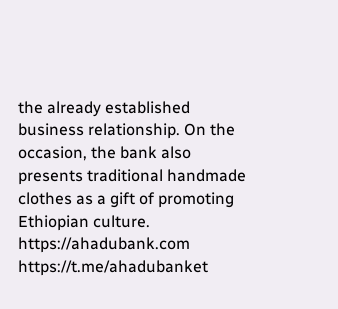the already established business relationship. On the occasion, the bank also presents traditional handmade clothes as a gift of promoting Ethiopian culture.
https://ahadubank.com
https://t.me/ahadubanket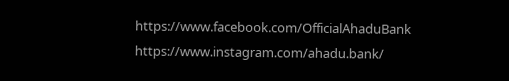https://www.facebook.com/OfficialAhaduBank
https://www.instagram.com/ahadu.bank/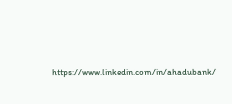https://www.linkedin.com/in/ahadubank/